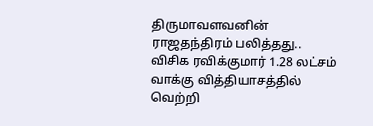திருமாவளவனின் ராஜதந்திரம் பலித்தது.. விசிக ரவிக்குமார் 1.28 லட்சம் வாக்கு வித்தியாசத்தில் வெற்றி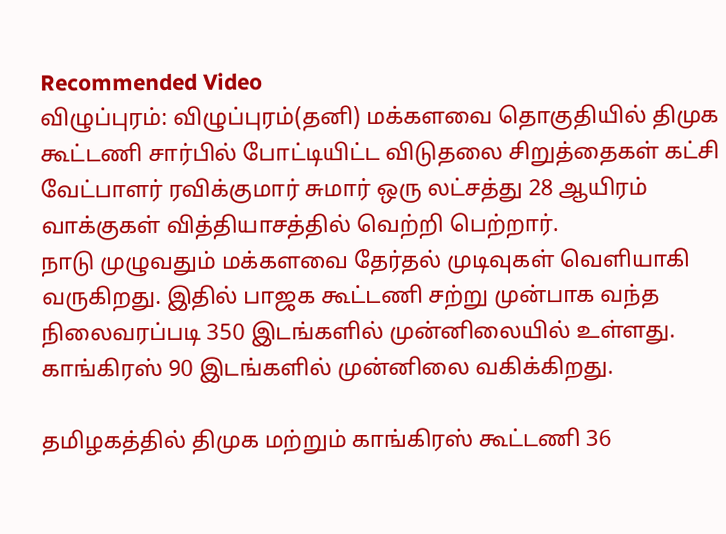Recommended Video
விழுப்புரம்: விழுப்புரம்(தனி) மக்களவை தொகுதியில் திமுக கூட்டணி சார்பில் போட்டியிட்ட விடுதலை சிறுத்தைகள் கட்சி வேட்பாளர் ரவிக்குமார் சுமார் ஒரு லட்சத்து 28 ஆயிரம் வாக்குகள் வித்தியாசத்தில் வெற்றி பெற்றார்.
நாடு முழுவதும் மக்களவை தேர்தல் முடிவுகள் வெளியாகி வருகிறது. இதில் பாஜக கூட்டணி சற்று முன்பாக வந்த நிலைவரப்படி 350 இடங்களில் முன்னிலையில் உள்ளது. காங்கிரஸ் 90 இடங்களில் முன்னிலை வகிக்கிறது.

தமிழகத்தில் திமுக மற்றும் காங்கிரஸ் கூட்டணி 36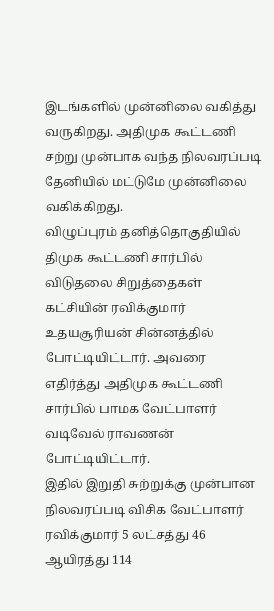இடங்களில் முன்னிலை வகித்து வருகிறது. அதிமுக கூட்டணி சற்று முன்பாக வந்த நிலவரப்படி தேனியில் மட்டுமே முன்னிலை வகிக்கிறது.
விழுப்புரம் தனித்தொகுதியில் திமுக கூட்டணி சார்பில் விடுதலை சிறுத்தைகள் கட்சியின் ரவிக்குமார் உதயசூரியன் சின்னத்தில் போட்டியிட்டார். அவரை எதிர்த்து அதிமுக கூட்டணி சார்பில் பாமக வேட்பாளர் வடிவேல் ராவணன் போட்டியிட்டார்.
இதில் இறுதி சுற்றுக்கு முன்பான நிலவரப்படி விசிக வேட்பாளர் ரவிக்குமார் 5 லட்சத்து 46 ஆயிரத்து 114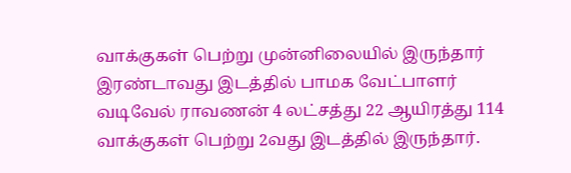வாக்குகள் பெற்று முன்னிலையில் இருந்தார் இரண்டாவது இடத்தில் பாமக வேட்பாளர் வடிவேல் ராவணன் 4 லட்சத்து 22 ஆயிரத்து 114 வாக்குகள் பெற்று 2வது இடத்தில் இருந்தார்.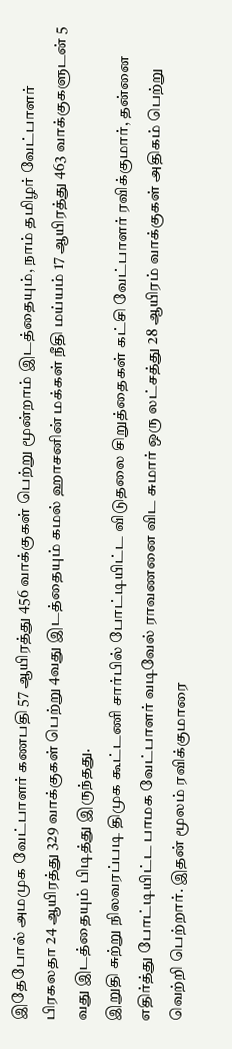இதேபோல் அமமுக வேட்பாளர் கணபதி 57 ஆயிரத்து 456 வாக்குகள் பெற்று மூன்றாம் இடத்தையும், நாம் தமிழர் வேட்பாளர் பிரகலதா 24 ஆயிரத்து 329 வாக்குகள் பெற்று 4வது இடத்தையும் கமல் ஹாசனின் மக்கள் நீதி மய்யம் 17 ஆயிரத்து 463 வாக்குகளுடன் 5 வது இடத்தையும் பிடித்து இருந்தது.
இறுதி சுற்று நிலவரப்படி திமுக கூட்டணி சார்பில் போட்டியிட்ட விடுதலை சிறுத்தைகள் கட்சி வேட்பாளர் ரவிக்குமார், தன்னை எதிர்த்து போட்டியிட்ட பாமக வேட்பாளர் வடிவேல் ராவணனை விட சுமார் ஒரு லட்சத்து 28 ஆயிரம் வாக்குகள் அதிகம் பெற்று வெற்றி பெற்றார். இதன் மூலம் ரவிக்குமாரை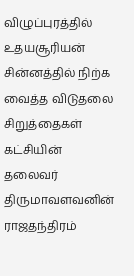விழுப்புரத்தில் உதயசூரியன் சின்னத்தில் நிற்க வைத்த விடுதலை சிறுத்தைகள் கட்சியின் தலைவர் திருமாவளவனின் ராஜதந்திரம்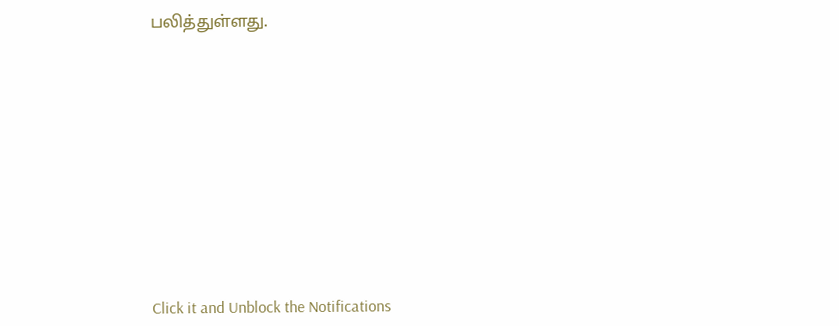பலித்துள்ளது.












Click it and Unblock the Notifications